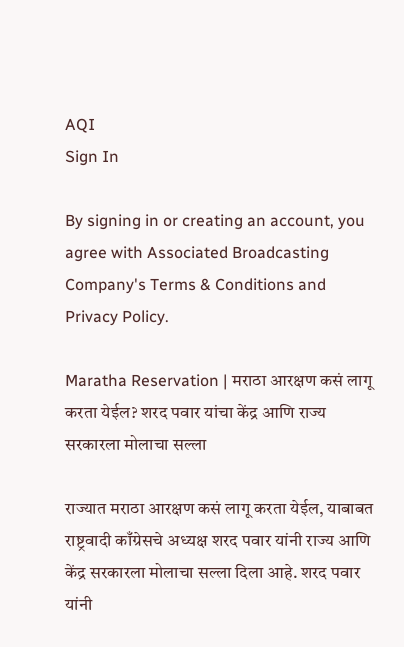AQI
Sign In

By signing in or creating an account, you agree with Associated Broadcasting Company's Terms & Conditions and Privacy Policy.

Maratha Reservation | मराठा आरक्षण कसं लागू करता येईल? शरद पवार यांचा केंद्र आणि राज्य सरकारला मोलाचा सल्ला

राज्यात मराठा आरक्षण कसं लागू करता येईल, याबाबत राष्ट्रवादी काँग्रेसचे अध्यक्ष शरद पवार यांनी राज्य आणि केंद्र सरकारला मोलाचा सल्ला दिला आहे. शरद पवार यांनी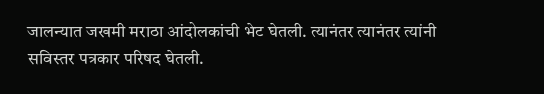जालन्यात जखमी मराठा आंदोलकांची भेट घेतली. त्यानंतर त्यानंतर त्यांनी सविस्तर पत्रकार परिषद घेतली.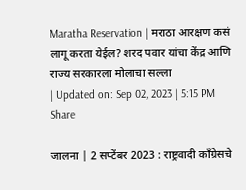Maratha Reservation | मराठा आरक्षण कसं लागू करता येईल? शरद पवार यांचा केंद्र आणि राज्य सरकारला मोलाचा सल्ला
| Updated on: Sep 02, 2023 | 5:15 PM
Share

जालना | 2 सप्टेंबर 2023 : राष्ट्रवादी काँग्रेसचे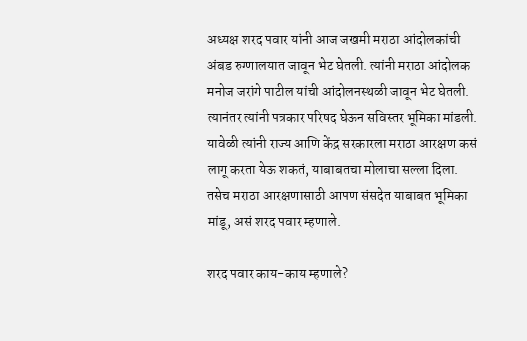अध्यक्ष शरद पवार यांनी आज जखमी मराठा आंदोलकांची अंबड रुग्णालयात जावून भेट घेतली. त्यांनी मराठा आंदोलक मनोज जरांगे पाटील यांची आंदोलनस्थळी जावून भेट घेतली. त्यानंतर त्यांनी पत्रकार परिषद घेऊन सविस्तर भूमिका मांडली. यावेळी त्यांनी राज्य आणि केंद्र सरकारला मराठा आरक्षण कसं लागू करता येऊ शकतं, याबाबतचा मोलाचा सल्ला दिला. तसेच मराठा आरक्षणासाठी आपण संसदेत याबाबत भूमिका मांडू, असं शरद पवार म्हणाले.

शरद पवार काय-काय म्हणाले?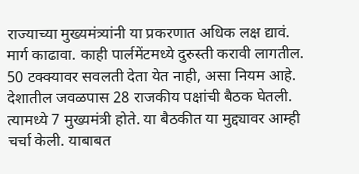राज्याच्या मुख्यमंत्र्यांनी या प्रकरणात अधिक लक्ष द्यावं. मार्ग काढावा. काही पार्लमेंटमध्ये दुरुस्ती करावी लागतील. 50 टक्क्यावर सवलती देता येत नाही, असा नियम आहे. देशातील जवळपास 28 राजकीय पक्षांची बैठक घेतली. त्यामध्ये 7 मुख्यमंत्री होते. या बैठकीत या मुद्द्यावर आम्ही चर्चा केली. याबाबत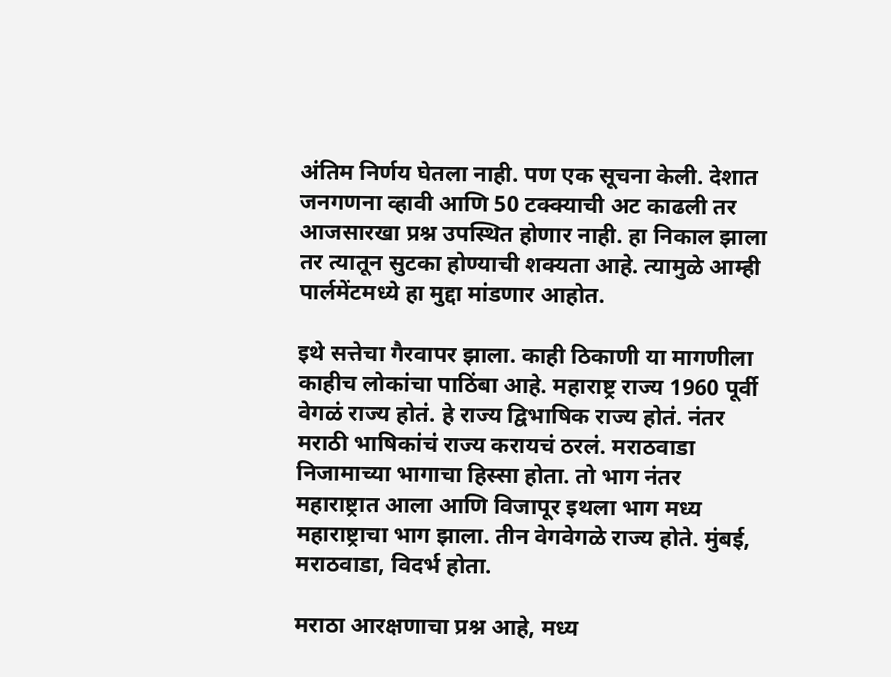अंतिम निर्णय घेतला नाही. पण एक सूचना केली. देशात जनगणना व्हावी आणि 50 टक्क्याची अट काढली तर आजसारखा प्रश्न उपस्थित होणार नाही. हा निकाल झाला तर त्यातून सुटका होण्याची शक्यता आहे. त्यामुळे आम्ही पार्लमेंटमध्ये हा मुद्दा मांडणार आहोत.

इथे सत्तेचा गैरवापर झाला. काही ठिकाणी या मागणीला काहीच लोकांचा पाठिंबा आहे. महाराष्ट्र राज्य 1960 पूर्वी वेगळं राज्य होतं. हे राज्य द्विभाषिक राज्य होतं. नंतर मराठी भाषिकांचं राज्य करायचं ठरलं. मराठवाडा निजामाच्या भागाचा हिस्सा होता. तो भाग नंतर महाराष्ट्रात आला आणि विजापूर इथला भाग मध्य महाराष्ट्राचा भाग झाला. तीन वेगवेगळे राज्य होते. मुंबई, मराठवाडा, विदर्भ होता.

मराठा आरक्षणाचा प्रश्न आहे, मध्य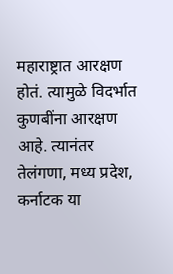महाराष्ट्रात आरक्षण होतं. त्यामुळे विदर्भात कुणबींना आरक्षण आहे. त्यानंतर तेलंगणा, मध्य प्रदेश, कर्नाटक या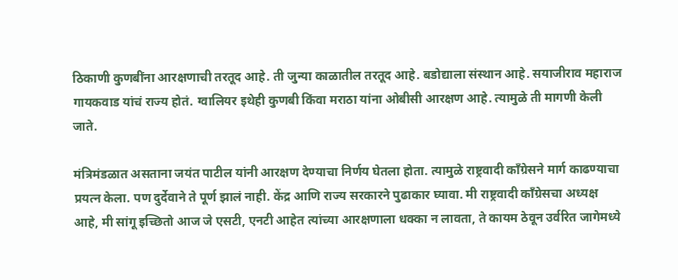ठिकाणी कुणबींना आरक्षणाची तरतूद आहे. ती जुन्या काळातील तरतूद आहे. बडोद्याला संस्थान आहे. सयाजीराव महाराज गायकवाड यांचं राज्य होतं. ग्वालियर इथेही कुणबी किंवा मराठा यांना ओबीसी आरक्षण आहे. त्यामुळे ती मागणी केली जाते.

मंत्रिमंडळात असताना जयंत पाटील यांनी आरक्षण देण्याचा निर्णय घेतला होता. त्यामुळे राष्ट्रवादी काँग्रेसने मार्ग काढण्याचा प्रयत्न केला. पण दुर्देवाने ते पूर्ण झालं नाही. केंद्र आणि राज्य सरकारने पुढाकार घ्यावा. मी राष्ट्रवादी काँग्रेसचा अध्यक्ष आहे, मी सांगू इच्छितो आज जे एसटी, एनटी आहेत त्यांच्या आरक्षणाला धक्का न लावता, ते कायम ठेवून उर्वरित जागेमध्ये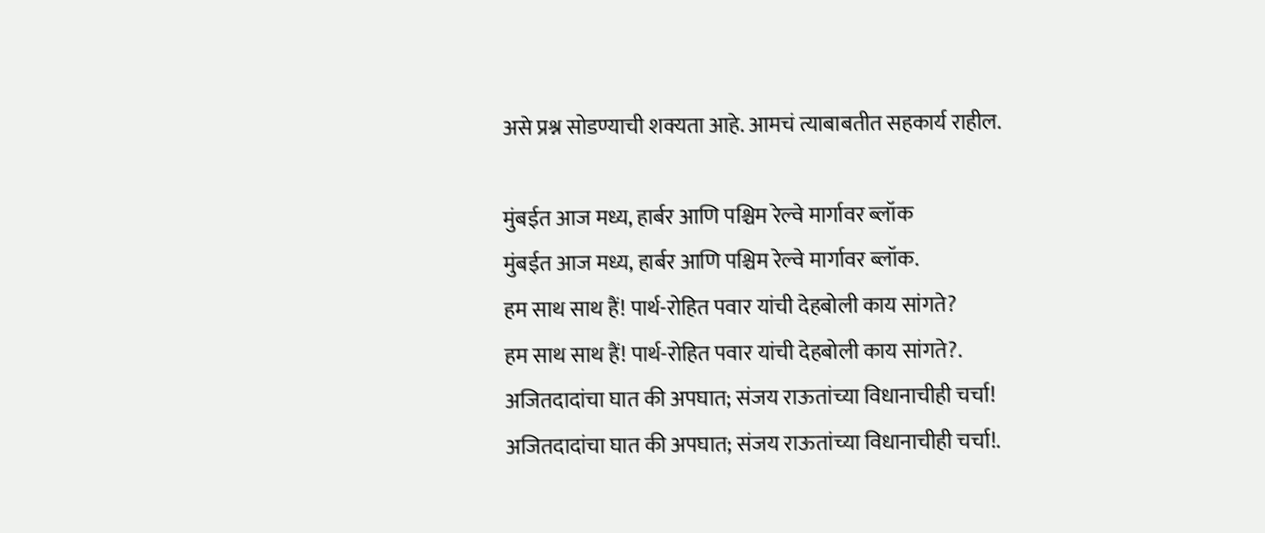असे प्रश्न सोडण्याची शक्यता आहे. आमचं त्याबाबतीत सहकार्य राहील.

मुंबईत आज मध्य, हार्बर आणि पश्चिम रेल्वे मार्गावर ब्लॉक
मुंबईत आज मध्य, हार्बर आणि पश्चिम रेल्वे मार्गावर ब्लॉक.
हम साथ साथ हैं! पार्थ-रोहित पवार यांची देहबोली काय सांगते?
हम साथ साथ हैं! पार्थ-रोहित पवार यांची देहबोली काय सांगते?.
अजितदादांचा घात की अपघात; संजय राऊतांच्या विधानाचीही चर्चा!
अजितदादांचा घात की अपघात; संजय राऊतांच्या विधानाचीही चर्चा!.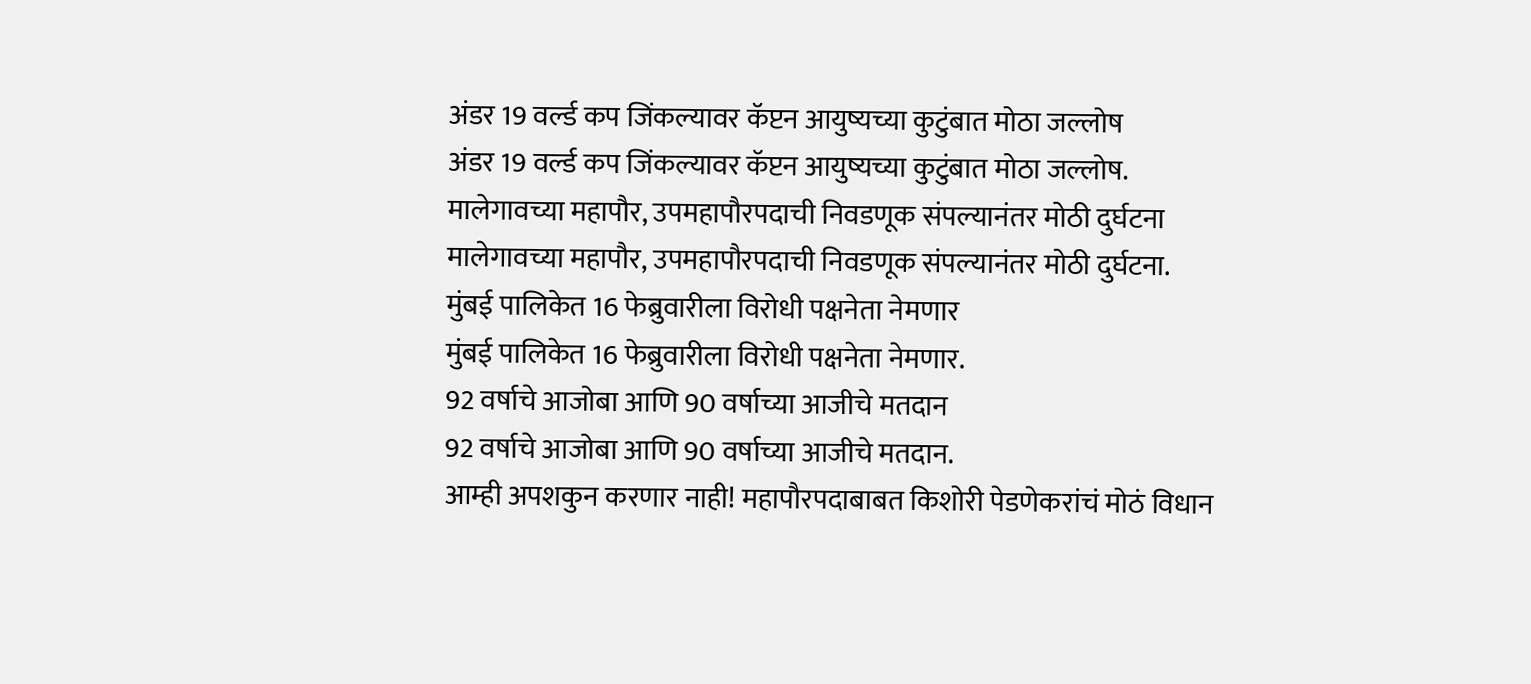अंडर 19 वर्ल्ड कप जिंकल्यावर कॅप्टन आयुष्यच्या कुटुंबात मोठा जल्लोष
अंडर 19 वर्ल्ड कप जिंकल्यावर कॅप्टन आयुष्यच्या कुटुंबात मोठा जल्लोष.
मालेगावच्या महापौर, उपमहापौरपदाची निवडणूक संपल्यानंतर मोठी दुर्घटना
मालेगावच्या महापौर, उपमहापौरपदाची निवडणूक संपल्यानंतर मोठी दुर्घटना.
मुंबई पालिकेत 16 फेब्रुवारीला विरोधी पक्षनेता नेमणार
मुंबई पालिकेत 16 फेब्रुवारीला विरोधी पक्षनेता नेमणार.
92 वर्षाचे आजोबा आणि 90 वर्षाच्या आजीचे मतदान
92 वर्षाचे आजोबा आणि 90 वर्षाच्या आजीचे मतदान.
आम्ही अपशकुन करणार नाही! महापौरपदाबाबत किशोरी पेडणेकरांचं मोठं विधान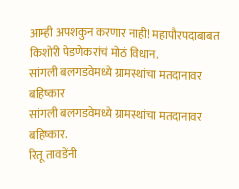आम्ही अपशकुन करणार नाही! महापौरपदाबाबत किशोरी पेडणेकरांचं मोठं विधान.
सांगली बलगडवेमध्ये ग्रामस्थांचा मतदानावर बहिष्कार
सांगली बलगडवेमध्ये ग्रामस्थांचा मतदानावर बहिष्कार.
रितू तावडेंनी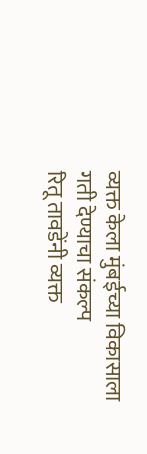व्यक्त केला मुंबईच्या विकासाला गती देण्याचा संकल्प
रितू तावडेंनी व्यक्त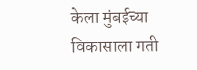केला मुंबईच्या विकासाला गती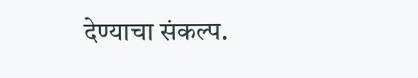देण्याचा संकल्प.